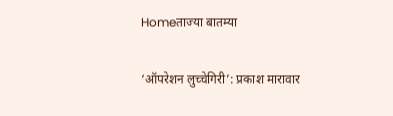Homeताज्या बातम्या

‘ऑपरेशन लुच्चेगिरी’: प्रकाश मारावार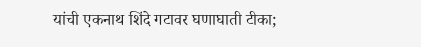यांची एकनाथ शिंदे गटावर घणाघाती टीका;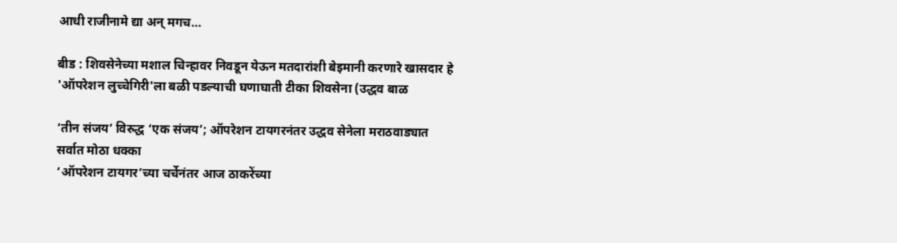आधी राजीनामे द्या अन् मगच…

बीड : शिवसेनेच्या मशाल चिन्हावर निवडून येऊन मतदारांशी बेइमानी करणारे खासदार हे 'ऑपरेशन लुच्चेगिरी'ला बळी पडल्याची घणाघाती टीका शिवसेना (उद्धव बाळ

‘तीन संजय’ विरुद्ध ‘एक संजय’; ऑपरेशन टायगरनंतर उद्धव सेनेला मराठवाड्यात सर्वात मोठा धक्का
‘ऑपरेशन टायगर’च्या चर्चेनंतर आज ठाकरेंच्या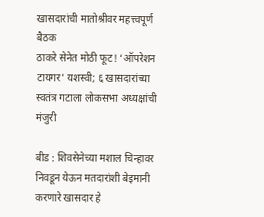खासदारांची मातोश्रीवर महत्त्वपूर्ण बैठक
ठाकरे सेनेत मोठी फूट! ‘ऑपरेशन टायगर’ यशस्वी; ६ खासदारांच्या स्वतंत्र गटाला लोकसभा अध्यक्षांची मंजुरी

बीड : शिवसेनेच्या मशाल चिन्हावर निवडून येऊन मतदारांशी बेइमानी करणारे खासदार हे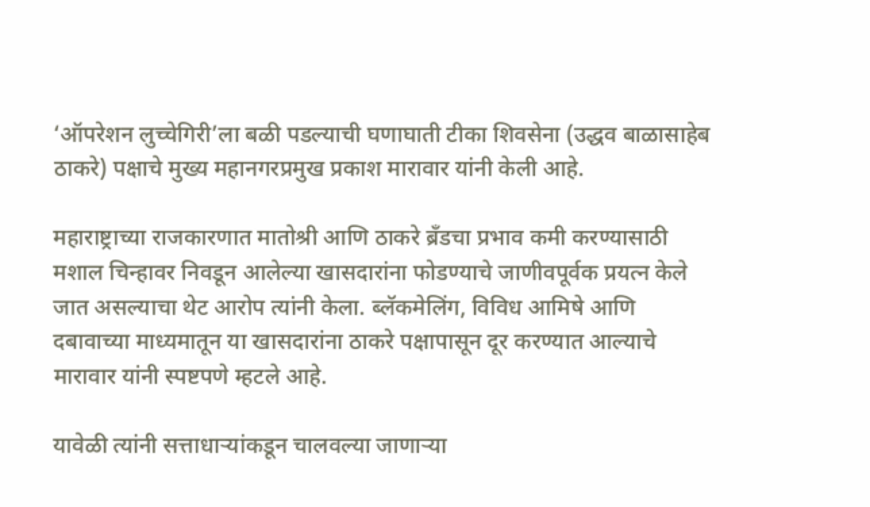‘ऑपरेशन लुच्चेगिरी’ला बळी पडल्याची घणाघाती टीका शिवसेना (उद्धव बाळासाहेब ठाकरे) पक्षाचे मुख्य महानगरप्रमुख प्रकाश मारावार यांनी केली आहे.

महाराष्ट्राच्या राजकारणात मातोश्री आणि ठाकरे ब्रँडचा प्रभाव कमी करण्यासाठी मशाल चिन्हावर निवडून आलेल्या खासदारांना फोडण्याचे जाणीवपूर्वक प्रयत्न केले जात असल्याचा थेट आरोप त्यांनी केला. ब्लॅकमेलिंग, विविध आमिषे आणि दबावाच्या माध्यमातून या खासदारांना ठाकरे पक्षापासून दूर करण्यात आल्याचे मारावार यांनी स्पष्टपणे म्हटले आहे.

यावेळी त्यांनी सत्ताधाऱ्यांकडून चालवल्या जाणाऱ्या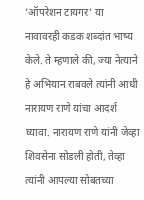‘ऑपरेशन टायगर’ या नावावरही कडक शब्दांत भाष्य केले. ते म्हणाले की, ज्या नेत्याने हे अभियान राबवले त्यांनी आधी नारायण राणे यांचा आदर्श घ्यावा. नारायण राणे यांनी जेव्हा शिवसेना सोडली होती, तेव्हा त्यांनी आपल्या सोबतच्या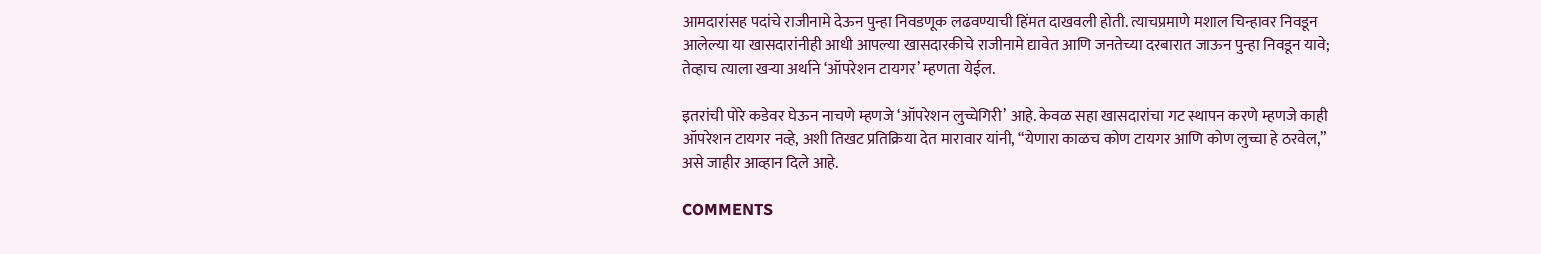आमदारांसह पदांचे राजीनामे देऊन पुन्हा निवडणूक लढवण्याची हिंमत दाखवली होती. त्याचप्रमाणे मशाल चिन्हावर निवडून आलेल्या या खासदारांनीही आधी आपल्या खासदारकीचे राजीनामे द्यावेत आणि जनतेच्या दरबारात जाऊन पुन्हा निवडून यावे; तेव्हाच त्याला खऱ्या अर्थाने ‘ऑपरेशन टायगर’ म्हणता येईल.

इतरांची पोरे कडेवर घेऊन नाचणे म्हणजे ‘ऑपरेशन लुच्चेगिरी’ आहे. केवळ सहा खासदारांचा गट स्थापन करणे म्हणजे काही ऑपरेशन टायगर नव्हे, अशी तिखट प्रतिक्रिया देत मारावार यांनी, “येणारा काळच कोण टायगर आणि कोण लुच्चा हे ठरवेल,” असे जाहीर आव्हान दिले आहे.

COMMENTS